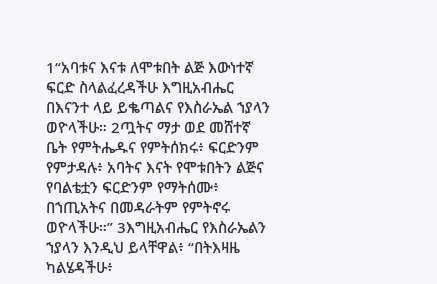1“አባቱና እናቱ ለሞቱበት ልጅ እውነተኛ ፍርድ ስላልፈረዳችሁ እግዚአብሔር በእናንተ ላይ ይቈጣልና የእስራኤል ኀያላን ወዮላችሁ። 2ጧትና ማታ ወደ መሸተኛ ቤት የምትሔዱና የምትሰክሩ፥ ፍርድንም የምታዳሉ፥ አባትና እናት የሞቱበትን ልጅና የባልቴቷን ፍርድንም የማትሰሙ፥ በኀጢአትና በመዳራትም የምትኖሩ ወዮላችሁ።” 3እግዚአብሔር የእስራኤልን ኀያላን እንዲህ ይላቸዋል፥ “በትእዛዜ ካልሄዳችሁ፥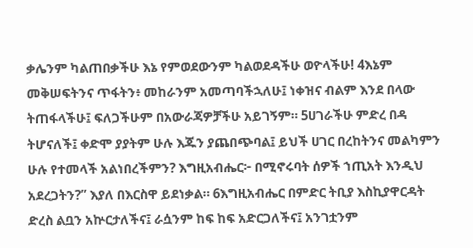ቃሌንም ካልጠበቃችሁ እኔ የምወደውንም ካልወደዳችሁ ወዮላችሁ! 4እኔም መቅሠፍትንና ጥፋትን፥ መከራንም አመጣባችኋለሁ፤ ነቀዝና ብልም እንደ በላው ትጠፋላችሁ፤ ፍለጋችሁም በአውራጃዎቻችሁ አይገኝም። 5ሀገራችሁ ምድረ በዳ ትሆናለች፤ ቀድሞ ያያትም ሁሉ እጁን ያጨበጭባል፤ ይህች ሀገር በረከትንና መልካምን ሁሉ የተመላች አልነበረችምን? እግዚአብሔር፦ በሚኖሩባት ሰዎች ኀጢአት እንዲህ አደረጋትን?” እያለ በእርስዋ ይደነቃል። 6እግዚአብሔር በምድር ትቢያ እስኪያዋርዳት ድረስ ልቧን አኵርታለችና፤ ራሷንም ከፍ ከፍ አድርጋለችና፤ አንገቷንም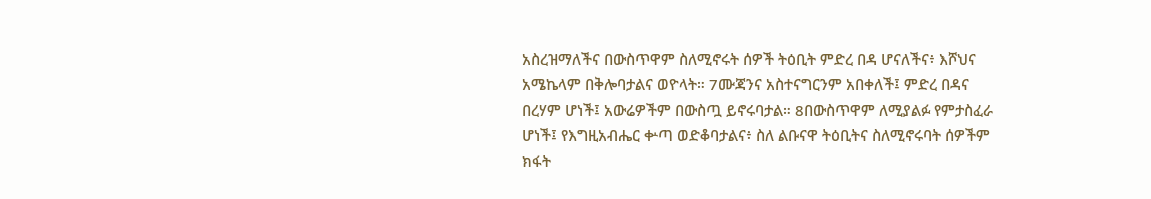አስረዝማለችና በውስጥዋም ስለሚኖሩት ሰዎች ትዕቢት ምድረ በዳ ሆናለችና፥ እሾህና አሜኬላም በቅሎባታልና ወዮላት። 7ሙጃንና አስተናግርንም አበቀለች፤ ምድረ በዳና በረሃም ሆነች፤ አውሬዎችም በውስጧ ይኖሩባታል። 8በውስጥዋም ለሚያልፉ የምታስፈራ ሆነች፤ የእግዚአብሔር ቍጣ ወድቆባታልና፥ ስለ ልቡናዋ ትዕቢትና ስለሚኖሩባት ሰዎችም ክፋት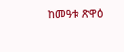ከመዓቱ ጽዋዕ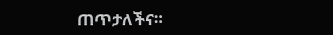ጠጥታለችና።